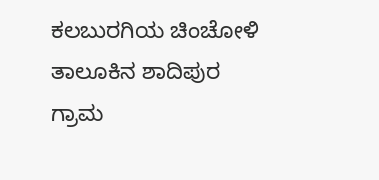ಕಲಬುರಗಿಯ ಚಿಂಚೋಳಿ ತಾಲೂಕಿನ ಶಾದಿಪುರ ಗ್ರಾಮ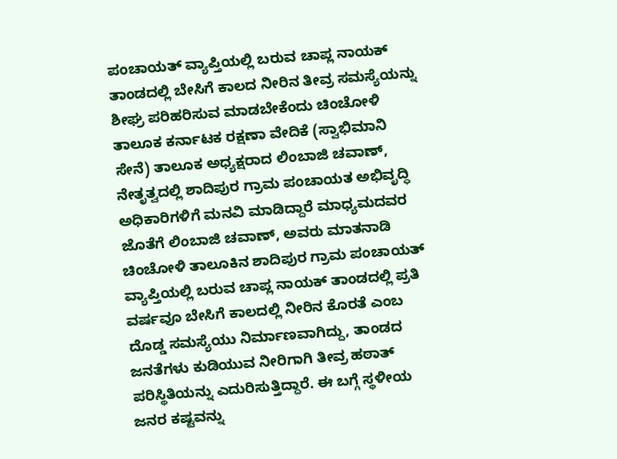ಪಂಚಾಯತ್ ವ್ಯಾಪ್ತಿಯಲ್ಲಿ ಬರುವ ಚಾಪ್ಲ ನಾಯಕ್ ತಾಂಡದಲ್ಲಿ ಬೇಸಿಗೆ ಕಾಲದ ನೀರಿನ ತೀವ್ರ ಸಮಸ್ಯೆಯನ್ನು ಶೀಘ್ರ ಪರಿಹರಿಸುವ ಮಾಡಬೇಕೆಂದು ಚಿಂಚೋಳಿ ತಾಲೂಕ ಕರ್ನಾಟಕ ರಕ್ಷಣಾ ವೇದಿಕೆ (ಸ್ವಾಭಿಮಾನಿ ಸೇನೆ) ತಾಲೂಕ ಅಧ್ಯಕ್ಷರಾದ ಲಿಂಬಾಜಿ ಚವಾಣ್, ನೇತೃತ್ವದಲ್ಲಿ ಶಾದಿಪುರ ಗ್ರಾಮ ಪಂಚಾಯತ ಅಭಿವೃದ್ಧಿ ಅಧಿಕಾರಿಗಳಿಗೆ ಮನವಿ ಮಾಡಿದ್ದಾರೆ ಮಾಧ್ಯಮದವರ ಜೊತೆಗೆ ಲಿಂಬಾಜಿ ಚವಾಣ್, ಅವರು ಮಾತನಾಡಿ ಚಿಂಚೋಳಿ ತಾಲೂಕಿನ ಶಾದಿಪುರ ಗ್ರಾಮ ಪಂಚಾಯತ್ ವ್ಯಾಪ್ತಿಯಲ್ಲಿ ಬರುವ ಚಾಪ್ಲ ನಾಯಕ್ ತಾಂಡದಲ್ಲಿ ಪ್ರತಿ ವರ್ಷವೂ ಬೇಸಿಗೆ ಕಾಲದಲ್ಲಿ ನೀರಿನ ಕೊರತೆ ಎಂಬ ದೊಡ್ಡ ಸಮಸ್ಯೆಯು ನಿರ್ಮಾಣವಾಗಿದ್ದು, ತಾಂಡದ ಜನತೆಗಳು ಕುಡಿಯುವ ನೀರಿಗಾಗಿ ತೀವ್ರ ಹಠಾತ್ ಪರಿಸ್ಥಿತಿಯನ್ನು ಎದುರಿಸುತ್ತಿದ್ದಾರೆ. ಈ ಬಗ್ಗೆ ಸ್ಥಳೀಯ ಜನರ ಕಷ್ಟವನ್ನು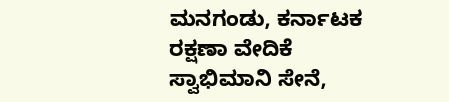ಮನಗಂಡು, ಕರ್ನಾಟಕ ರಕ್ಷಣಾ ವೇದಿಕೆ ಸ್ವಾಭಿಮಾನಿ ಸೇನೆ,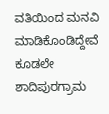ವತಿಯಿಂದ ಮನವಿ ಮಾಡಿಕೊಂಡಿದ್ದೇವೆ ಕೂಡಲೇ ಶಾದಿಪುರಗ್ರಾಮ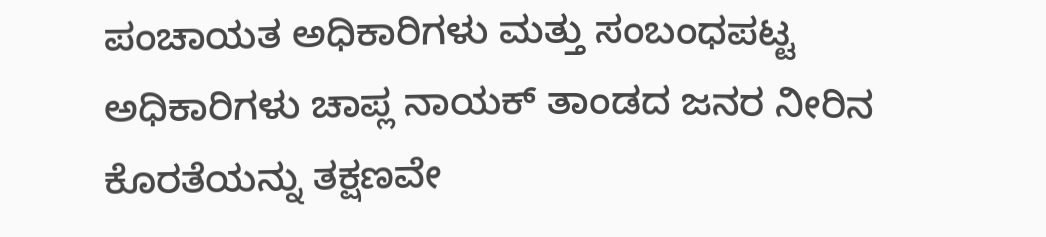ಪಂಚಾಯತ ಅಧಿಕಾರಿಗಳು ಮತ್ತು ಸಂಬಂಧಪಟ್ಟ ಅಧಿಕಾರಿಗಳು ಚಾಪ್ಲ ನಾಯಕ್ ತಾಂಡದ ಜನರ ನೀರಿನ ಕೊರತೆಯನ್ನು ತಕ್ಷಣವೇ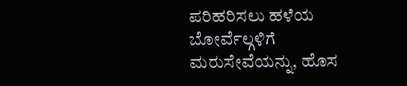ಪರಿಹರಿಸಲು ಹಳೆಯ ಬೋರ್ವೆಲ್ಗಳಿಗೆ ಮರುಸೇವೆಯನ್ನು, ಹೊಸ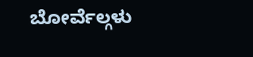ಬೋರ್ವೆಲ್ಗಳು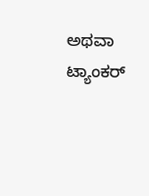ಅಥವಾ ಟ್ಯಾಂಕರ್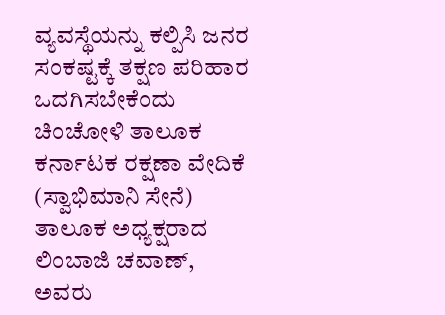ವ್ಯವಸ್ಥೆಯನ್ನು ಕಲ್ಪಿಸಿ ಜನರ ಸಂಕಷ್ಟಕ್ಕೆ ತಕ್ಷಣ ಪರಿಹಾರ ಒದಗಿಸಬೇಕೆಂದು ಚಿಂಚೋಳಿ ತಾಲೂಕ ಕರ್ನಾಟಕ ರಕ್ಷಣಾ ವೇದಿಕೆ (ಸ್ವಾಭಿಮಾನಿ ಸೇನೆ) ತಾಲೂಕ ಅಧ್ಯಕ್ಷರಾದ ಲಿಂಬಾಜಿ ಚವಾಣ್, ಅವರು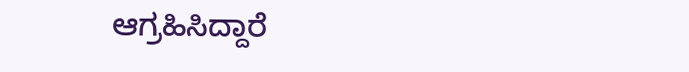ಆಗ್ರಹಿಸಿದ್ದಾರೆ